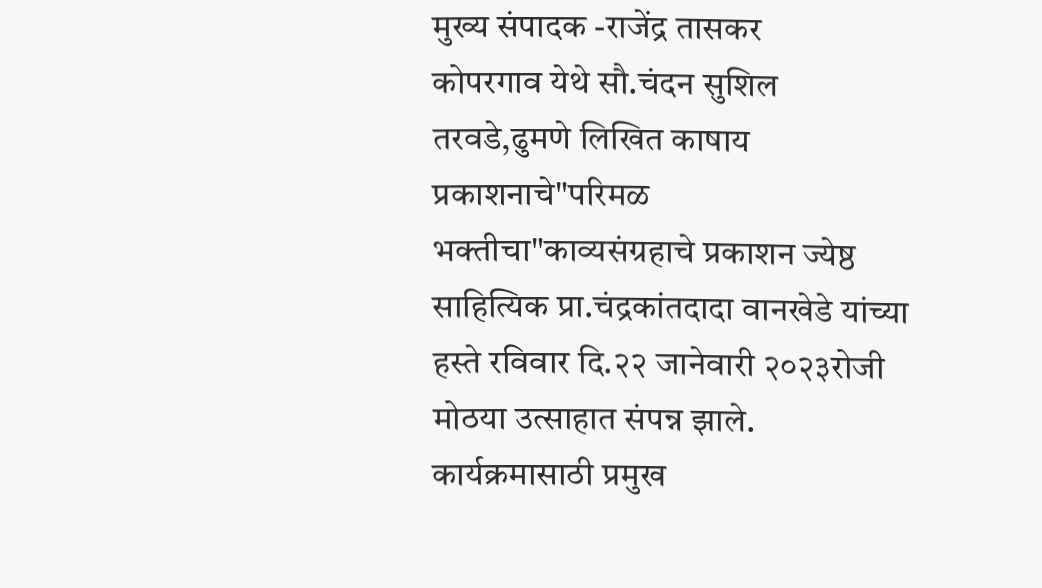मुख्य संपादक -राजेंद्र तासकर
कोपरगाव येथे सौ.चंदन सुशिल तरवडे,ढुमणे लिखित काषाय प्रकाशनाचे"परिमळ भक्तीचा"काव्यसंग्रहाचे प्रकाशन ज्येष्ठ साहित्यिक प्रा.चंद्रकांतदादा वानखेडे यांच्या हस्ते रविवार दि.२२ जानेवारी २०२३रोजी मोठया उत्साहात संपन्न झाले. कार्यक्रमासाठी प्रमुख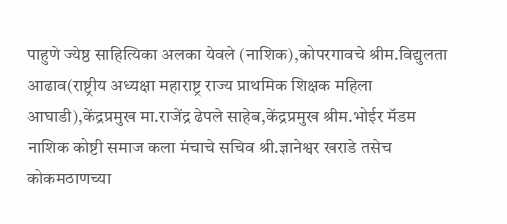पाहुणे ज्येष्ठ साहित्यिका अलका येवले (नाशिक),कोपरगावचे श्रीम.विद्युलता आढाव(राष्ट्रीय अध्यक्षा महाराष्ट्र राज्य प्राथमिक शिक्षक महिला आघाडी),केंद्रप्रमुख मा.राजेंद्र ढेपले साहेब,केंद्रप्रमुख श्रीम.भोईर मॅडम नाशिक कोष्टी समाज कला मंचाचे सचिव श्री.ज्ञानेश्वर खराडे तसेच कोकमठाणच्या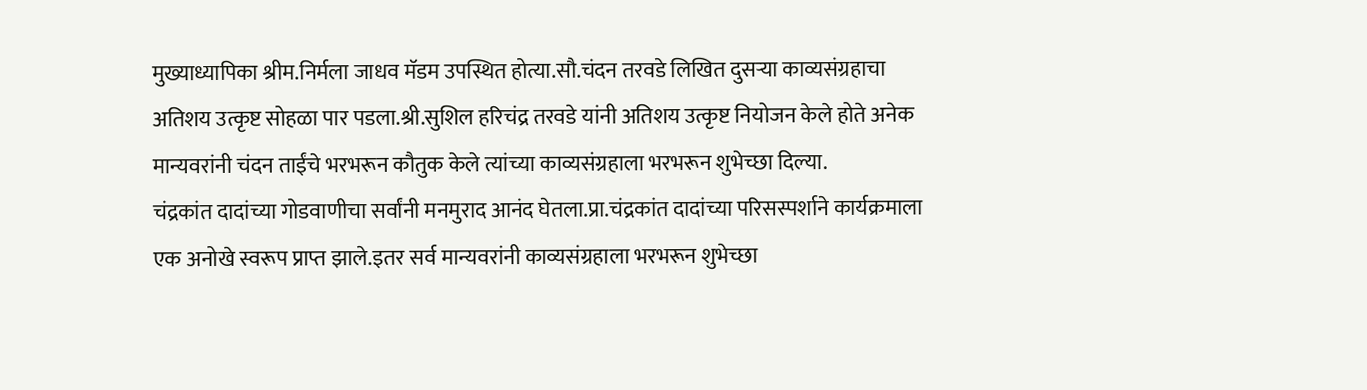मुख्याध्यापिका श्रीम.निर्मला जाधव मॅडम उपस्थित होत्या.सौ.चंदन तरवडे लिखित दुसऱ्या काव्यसंग्रहाचा अतिशय उत्कृष्ट सोहळा पार पडला.श्री.सुशिल हरिचंद्र तरवडे यांनी अतिशय उत्कृष्ट नियोजन केले होते अनेक मान्यवरांनी चंदन ताईंचे भरभरून कौतुक केले त्यांच्या काव्यसंग्रहाला भरभरून शुभेच्छा दिल्या.
चंद्रकांत दादांच्या गोडवाणीचा सर्वांनी मनमुराद आनंद घेतला.प्रा.चंद्रकांत दादांच्या परिसस्पर्शाने कार्यक्रमाला एक अनोखे स्वरूप प्राप्त झाले.इतर सर्व मान्यवरांनी काव्यसंग्रहाला भरभरून शुभेच्छा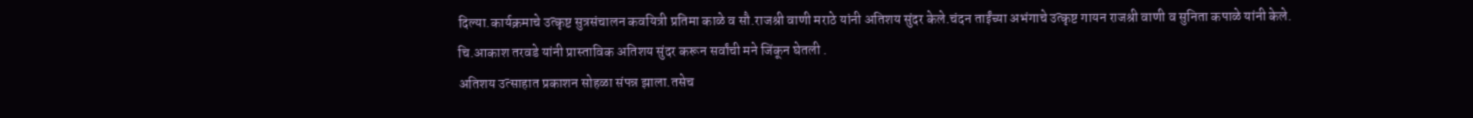दिल्या.कार्यक्रमाचे उत्कृष्ट सुत्रसंचालन कवयित्री प्रतिमा काळे व सौ.राजश्री वाणी मराठे यांनी अतिशय सुंदर केले.चंदन ताईंच्या अभंगाचे उत्कृष्ट गायन राजश्री वाणी व सुनिता कपाळे यांनी केले.
चि.आकाश तरवडे यांनी प्रास्ताविक अतिशय सुंदर करून सर्वांची मने जिंकून घेतली .
अतिशय उत्साहात प्रकाशन सोहळा संपन्न झाला.तसेच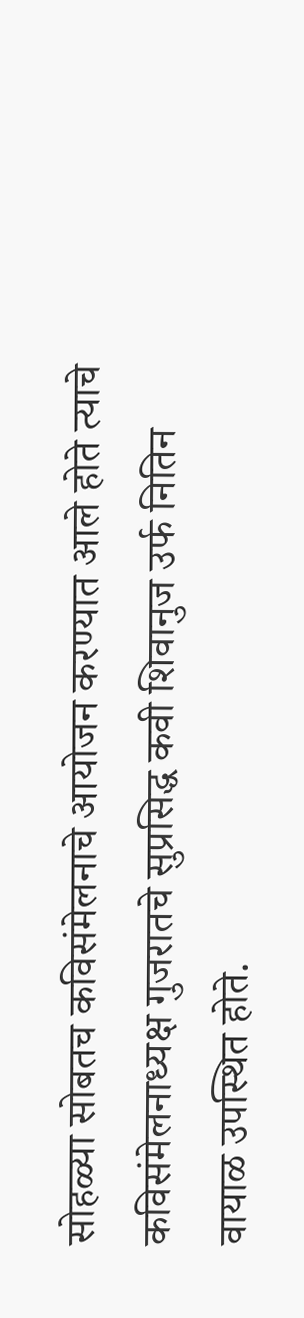सोहळ्या सोबतच कविसंमेलनाचे आयोजन करण्यात आले होते त्याचे कविसंमेलनाध्यक्ष गुजरातचे सुप्रसिद्ध कवी शिवानुज उर्फ नितिन वायाळ उपस्थित होते.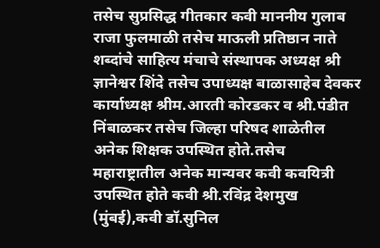तसेच सुप्रसिद्ध गीतकार कवी माननीय गुलाब राजा फुलमाळी तसेच माऊली प्रतिष्ठान नाते शब्दांचे साहित्य मंचाचे संस्थापक अध्यक्ष श्री ज्ञानेश्वर शिंदे तसेच उपाध्यक्ष बाळासाहेब देवकर कार्याध्यक्ष श्रीम.आरती कोरडकर व श्री.पंडीत निंबाळकर तसेच जिल्हा परिषद शाळेतील अनेक शिक्षक उपस्थित होते.तसेच महाराष्ट्रातील अनेक मान्यवर कवी कवयित्री उपस्थित होते कवी श्री.रविंद्र देशमुख (मुंबई),कवी डॉ.सुनिल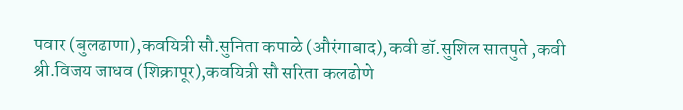पवार (बुलढाणा),कवयित्री सौ.सुनिता कपाळे (औरंगाबाद),कवी डॉ.सुशिल सातपुते ,कवी श्री.विजय जाधव (शिक्रापूर),कवयित्री सौ सरिता कलढोणे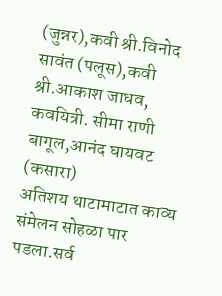(जुन्नर),कवी श्री.विनोद सावंत (पलूस),कवी श्री.आकाश जाधव, कवयित्री. सीमा राणी बागूल,आनंद घायवट (कसारा)
अतिशय थाटामाटात काव्य संमेलन सोहळा पार पडला.सर्व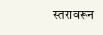स्तरावरून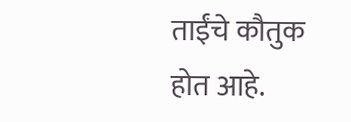ताईंचे कौतुक होत आहे.